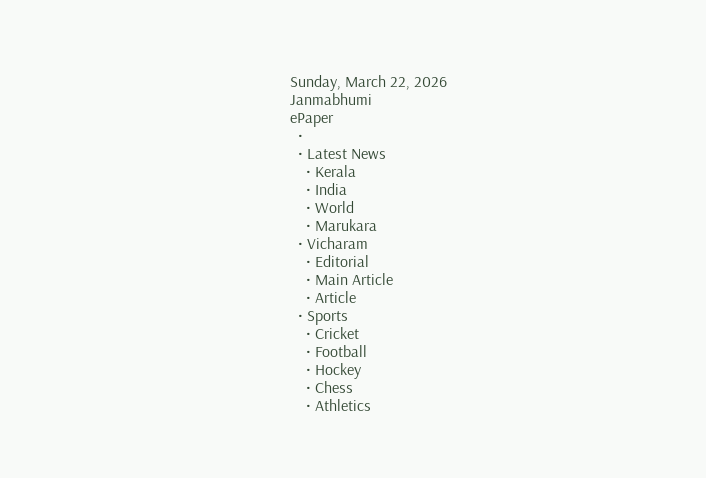Sunday, March 22, 2026
Janmabhumi
ePaper
  •
  • Latest News
    • Kerala
    • India
    • World
    • Marukara
  • Vicharam
    • Editorial
    • Main Article
    • Article
  • Sports
    • Cricket
    • Football
    • Hockey
    • Chess
    • Athletics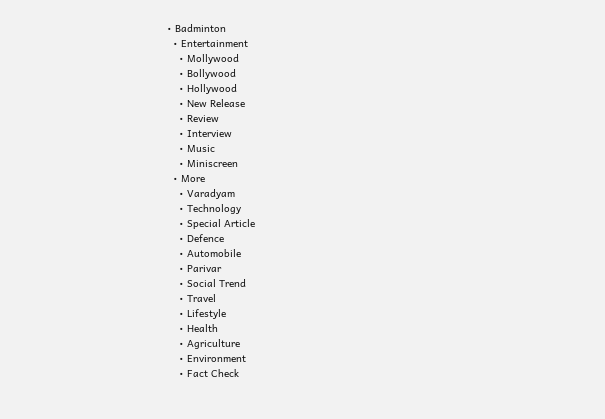• Badminton
  • Entertainment
    • Mollywood
    • Bollywood
    • Hollywood
    • New Release
    • Review
    • Interview
    • Music
    • Miniscreen
  • More
    • Varadyam
    • Technology
    • Special Article
    • Defence
    • Automobile
    • Parivar
    • Social Trend
    • Travel
    • Lifestyle
    • Health
    • Agriculture
    • Environment
    • Fact Check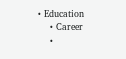• Education
    • Career
    •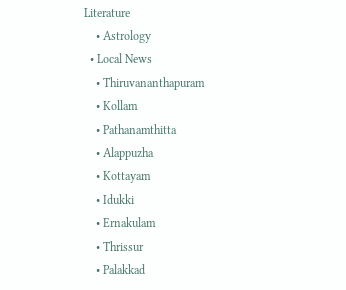Literature
    • Astrology
  • Local News
    • Thiruvananthapuram
    • Kollam
    • Pathanamthitta
    • Alappuzha
    • Kottayam
    • Idukki
    • Ernakulam
    • Thrissur
    • Palakkad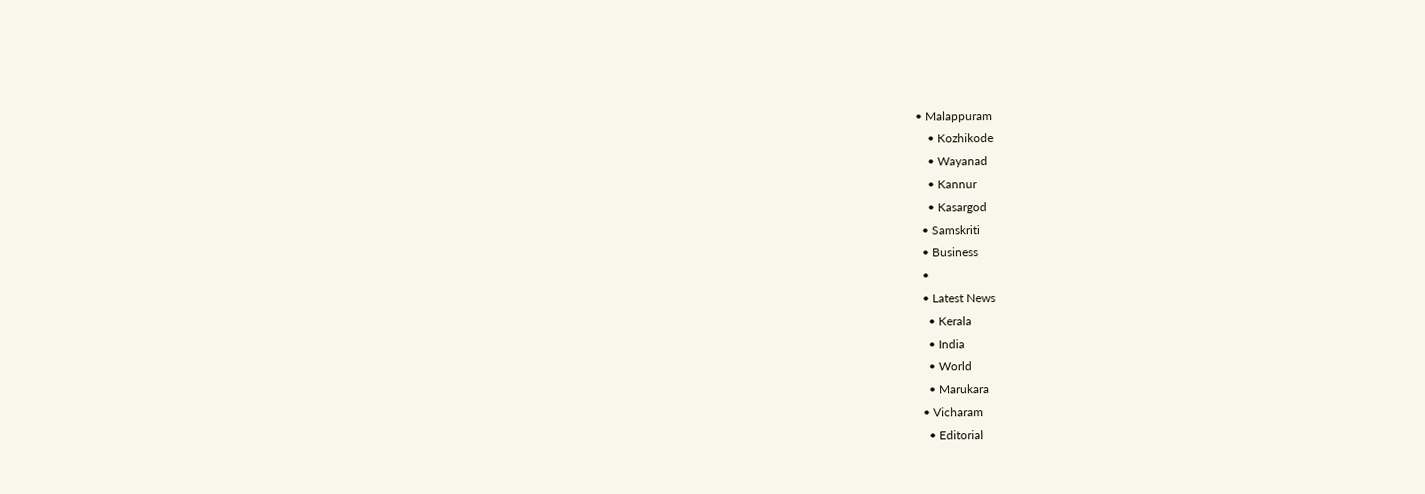• Malappuram
    • Kozhikode
    • Wayanad
    • Kannur
    • Kasargod
  • Samskriti
  • Business
  •
  • Latest News
    • Kerala
    • India
    • World
    • Marukara
  • Vicharam
    • Editorial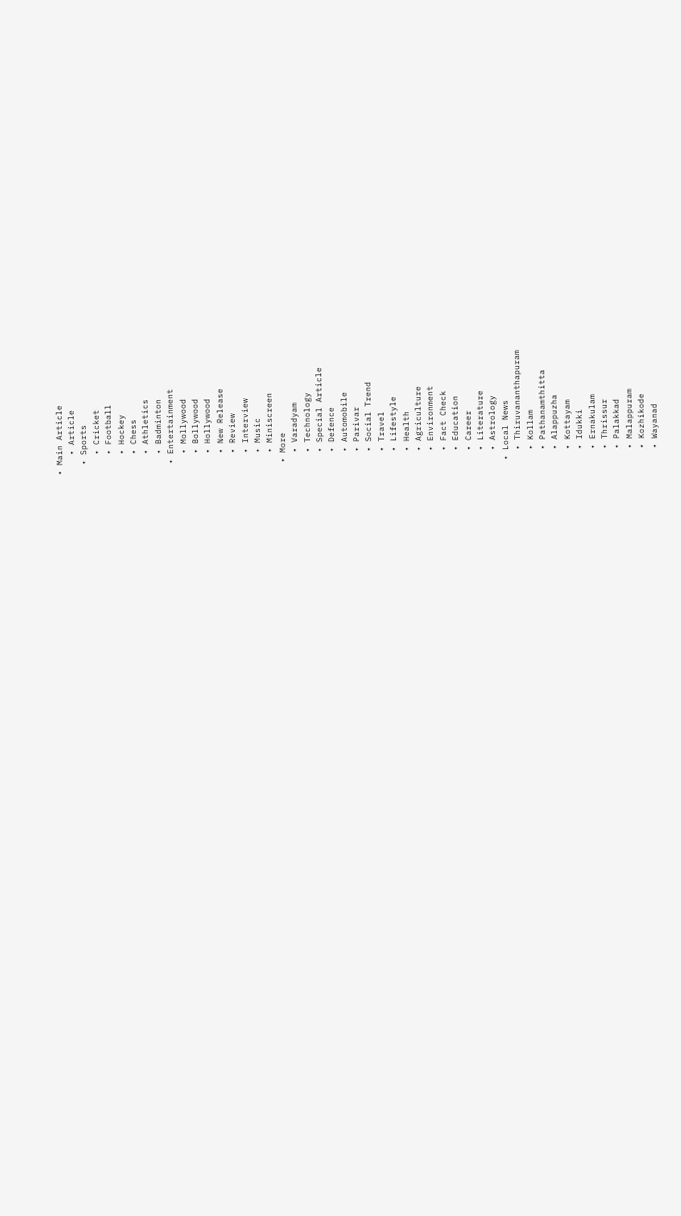• Main Article
    • Article
  • Sports
    • Cricket
    • Football
    • Hockey
    • Chess
    • Athletics
    • Badminton
  • Entertainment
    • Mollywood
    • Bollywood
    • Hollywood
    • New Release
    • Review
    • Interview
    • Music
    • Miniscreen
  • More
    • Varadyam
    • Technology
    • Special Article
    • Defence
    • Automobile
    • Parivar
    • Social Trend
    • Travel
    • Lifestyle
    • Health
    • Agriculture
    • Environment
    • Fact Check
    • Education
    • Career
    • Literature
    • Astrology
  • Local News
    • Thiruvananthapuram
    • Kollam
    • Pathanamthitta
    • Alappuzha
    • Kottayam
    • Idukki
    • Ernakulam
    • Thrissur
    • Palakkad
    • Malappuram
    • Kozhikode
    • Wayanad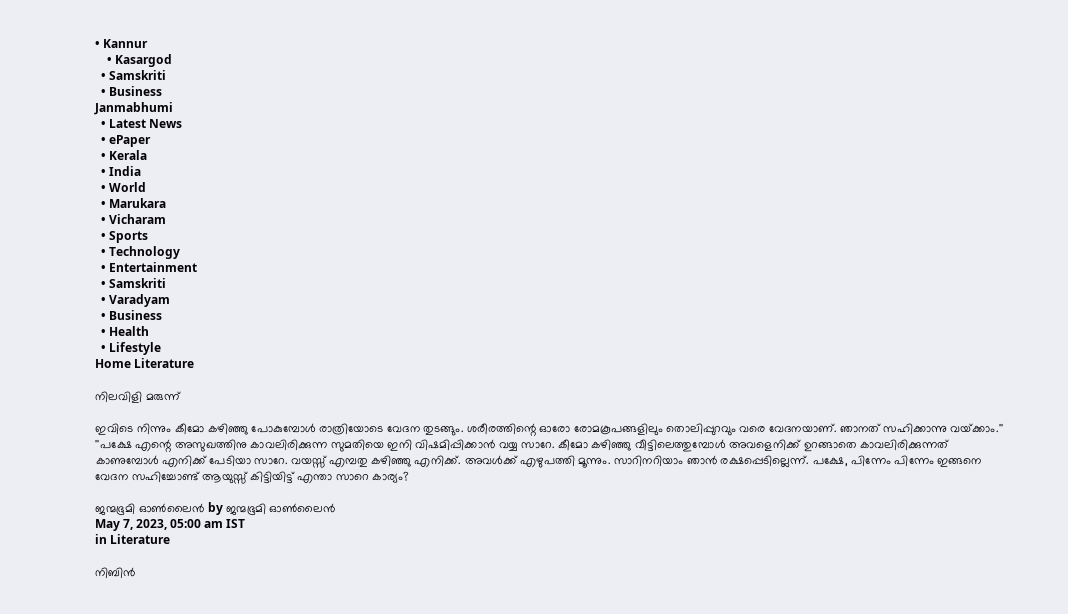• Kannur
    • Kasargod
  • Samskriti
  • Business
Janmabhumi
  • Latest News
  • ePaper
  • Kerala
  • India
  • World
  • Marukara
  • Vicharam
  • Sports
  • Technology
  • Entertainment
  • Samskriti
  • Varadyam
  • Business
  • Health
  • Lifestyle
Home Literature

നിലവിളി മരുന്ന്

ഇവിടെ നിന്നും കീമോ കഴിഞ്ഞു പോകുമ്പോള്‍ രാത്രിയോടെ വേദന തുടങ്ങും. ശരീരത്തിന്റെ ഓരോ രോമകൂപങ്ങളിലും തൊലിപ്പുറവും വരെ വേദനയാണ്. ഞാനത് സഹിക്കാന്നു വയ്‌ക്കാം.'' ''പക്ഷേ എന്റെ അസുഖത്തിനു കാവലിരിക്കുന്ന സുമതിയെ ഇനി വിഷമിപ്പിക്കാന്‍ വയ്യ സാറേ. കീമോ കഴിഞ്ഞു വീട്ടിലെത്തുമ്പോള്‍ അവളെനിക്ക് ഉറങ്ങാതെ കാവലിരിക്കുന്നത് കാണുമ്പോള്‍ എനിക്ക് പേടിയാ സാറേ. വയസ്സ് എമ്പതു കഴിഞ്ഞു എനിക്ക്. അവള്‍ക്ക് എഴുപത്തി മൂന്നും. സാറിനറിയാം ഞാന്‍ രക്ഷപ്പെടില്ലെന്ന്. പക്ഷേ, പിന്നേം പിന്നേം ഇങ്ങനെ വേദന സഹിച്ചോണ്ട് ആയുസ്സ് കിട്ടിയിട്ട് എന്താ സാറെ കാര്യം?

ജന്മഭൂമി ഓണ്‍ലൈന്‍ by ജന്മഭൂമി ഓണ്‍ലൈന്‍
May 7, 2023, 05:00 am IST
in Literature

നിബിന്‍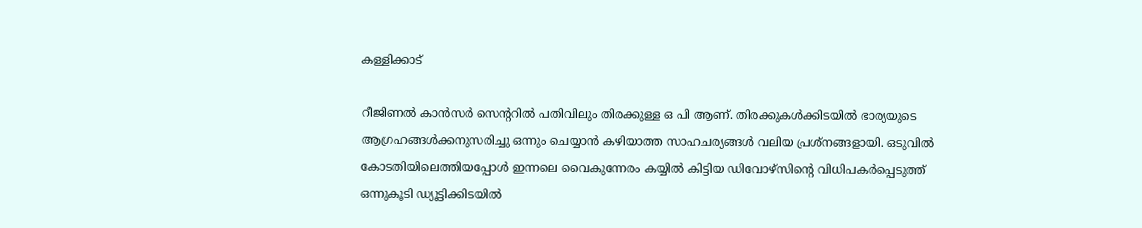കള്ളിക്കാട്

റീജിണല്‍ കാന്‍സര്‍ സെന്ററില്‍ പതിവിലും തിരക്കുള്ള ഒ പി ആണ്. തിരക്കുകള്‍ക്കിടയില്‍ ഭാര്യയുടെ ആഗ്രഹങ്ങള്‍ക്കനുസരിച്ചു ഒന്നും ചെയ്യാന്‍ കഴിയാത്ത സാഹചര്യങ്ങള്‍ വലിയ പ്രശ്‌നങ്ങളായി. ഒടുവില്‍ കോടതിയിലെത്തിയപ്പോള്‍ ഇന്നലെ വൈകുന്നേരം കയ്യില്‍ കിട്ടിയ ഡിവോഴ്‌സിന്റെ വിധിപകര്‍പ്പെടുത്ത് ഒന്നുകൂടി ഡ്യൂട്ടിക്കിടയില്‍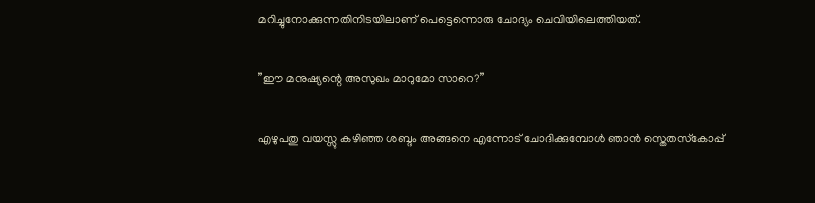മറിച്ചുനോക്കുന്നതിനിടയിലാണ് പെട്ടെന്നൊരു ചോദ്യം ചെവിയിലെത്തിയത്.

”ഈ മനുഷ്യന്റെ അസുഖം മാറുമോ സാറെ?”

എഴുപതു വയസ്സു കഴിഞ്ഞ ശബ്ദം അങ്ങനെ എന്നോട് ചോദിക്കുമ്പോള്‍ ഞാന്‍ സ്തെതസ്‌കോപ്പ്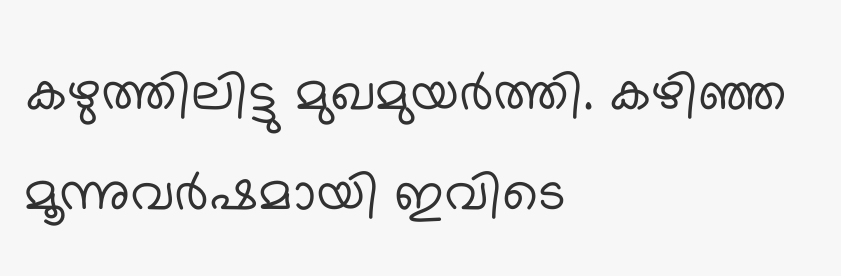കഴുത്തിലിട്ടു മുഖമുയര്‍ത്തി. കഴിഞ്ഞ മൂന്നുവര്‍ഷമായി ഇവിടെ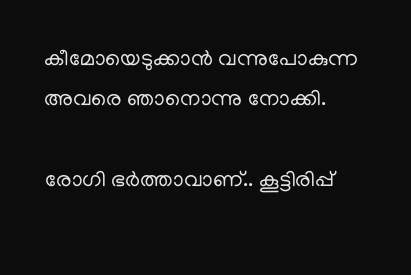കീമോയെടുക്കാന്‍ വന്നുപോകുന്ന അവരെ ഞാനൊന്നു നോക്കി.

രോഗി ഭര്‍ത്താവാണ്.. കൂട്ടിരിപ്പ്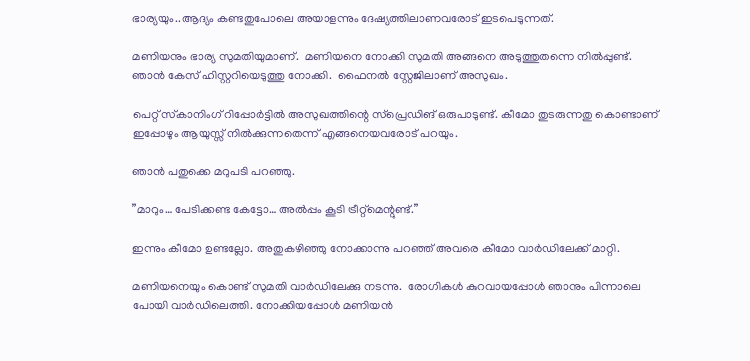ഭാര്യയും..ആദ്യം കണ്ടതുപോലെ അയാളന്നും ദേഷ്യത്തിലാണവരോട് ഇടപെടുന്നത്.

മണിയനും ഭാര്യ സുമതിയുമാണ്.  മണിയനെ നോക്കി സുമതി അങ്ങനെ അടുത്തുതന്നെ നില്‍പ്പുണ്ട്. ഞാന്‍ കേസ് ഹിസ്റ്ററിയെടുത്തു നോക്കി.  ഫൈനല്‍ സ്റ്റേജിലാണ് അസുഖം.

പെറ്റ് സ്‌കാനിംഗ് റിപ്പോര്‍ട്ടില്‍ അസുഖത്തിന്റെ സ്‌പ്രെഡിങ് ഒരുപാടുണ്ട്. കീമോ തുടരുന്നതു കൊണ്ടാണ് ഇപ്പോഴും ആയുസ്സ് നില്‍ക്കുന്നതെന്ന് എങ്ങനെയവരോട് പറയും.

ഞാന്‍ പതുക്കെ മറുപടി പറഞ്ഞു.

”മാറും… പേടിക്കണ്ട കേട്ടോ… അല്‍പ്പം കൂടി ട്രീറ്റ്‌മെന്റുണ്ട്.”

ഇന്നും കീമോ ഉണ്ടല്ലോ. അതുകഴിഞ്ഞു നോക്കാന്നു പറഞ്ഞ് അവരെ കീമോ വാര്‍ഡിലേക്ക് മാറ്റി.

മണിയനെയും കൊണ്ട് സുമതി വാര്‍ഡിലേക്കു നടന്നു.  രോഗികള്‍ കുറവായപ്പോള്‍ ഞാനും പിന്നാലെ പോയി വാര്‍ഡിലെത്തി. നോക്കിയപ്പോള്‍ മണിയന്‍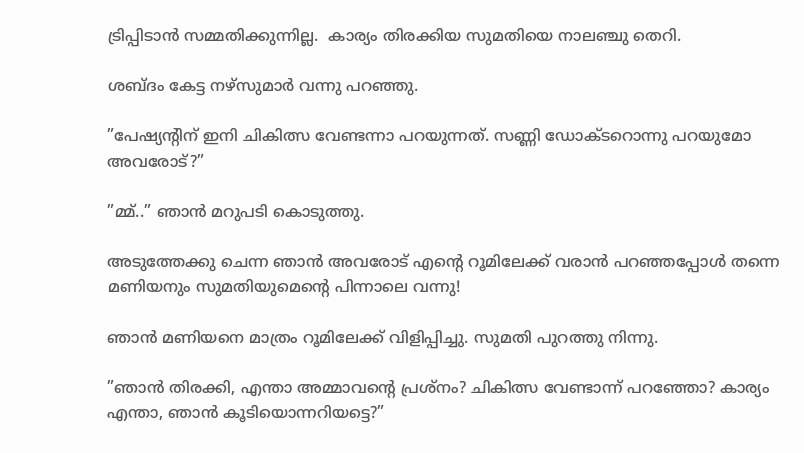ട്രിപ്പിടാന്‍ സമ്മതിക്കുന്നില്ല.  കാര്യം തിരക്കിയ സുമതിയെ നാലഞ്ചു തെറി.

ശബ്ദം കേട്ട നഴ്‌സുമാര്‍ വന്നു പറഞ്ഞു.

”പേഷ്യന്റിന് ഇനി ചികിത്സ വേണ്ടന്നാ പറയുന്നത്. സണ്ണി ഡോക്ടറൊന്നു പറയുമോ അവരോട്?”

”മ്മ്..” ഞാന്‍ മറുപടി കൊടുത്തു.

അടുത്തേക്കു ചെന്ന ഞാന്‍ അവരോട് എന്റെ റൂമിലേക്ക് വരാന്‍ പറഞ്ഞപ്പോള്‍ തന്നെ മണിയനും സുമതിയുമെന്റെ പിന്നാലെ വന്നു!

ഞാന്‍ മണിയനെ മാത്രം റൂമിലേക്ക് വിളിപ്പിച്ചു. സുമതി പുറത്തു നിന്നു.

”ഞാന്‍ തിരക്കി, എന്താ അമ്മാവന്റെ പ്രശ്‌നം? ചികിത്സ വേണ്ടാന്ന് പറഞ്ഞോ? കാര്യം എന്താ, ഞാന്‍ കൂടിയൊന്നറിയട്ടെ?”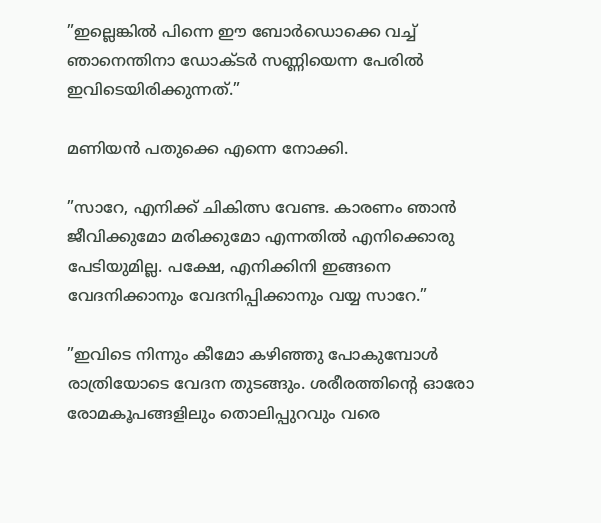”ഇല്ലെങ്കില്‍ പിന്നെ ഈ ബോര്‍ഡൊക്കെ വച്ച് ഞാനെന്തിനാ ഡോക്ടര്‍ സണ്ണിയെന്ന പേരില്‍ ഇവിടെയിരിക്കുന്നത്.”

മണിയന്‍ പതുക്കെ എന്നെ നോക്കി.

”സാറേ, എനിക്ക് ചികിത്സ വേണ്ട. കാരണം ഞാന്‍ ജീവിക്കുമോ മരിക്കുമോ എന്നതില്‍ എനിക്കൊരു പേടിയുമില്ല. പക്ഷേ, എനിക്കിനി ഇങ്ങനെ വേദനിക്കാനും വേദനിപ്പിക്കാനും വയ്യ സാറേ.”

”ഇവിടെ നിന്നും കീമോ കഴിഞ്ഞു പോകുമ്പോള്‍ രാത്രിയോടെ വേദന തുടങ്ങും. ശരീരത്തിന്റെ ഓരോ രോമകൂപങ്ങളിലും തൊലിപ്പുറവും വരെ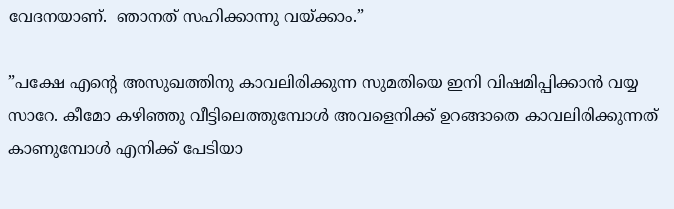വേദനയാണ്.  ഞാനത് സഹിക്കാന്നു വയ്‌ക്കാം.”

”പക്ഷേ എന്റെ അസുഖത്തിനു കാവലിരിക്കുന്ന സുമതിയെ ഇനി വിഷമിപ്പിക്കാന്‍ വയ്യ സാറേ. കീമോ കഴിഞ്ഞു വീട്ടിലെത്തുമ്പോള്‍ അവളെനിക്ക് ഉറങ്ങാതെ കാവലിരിക്കുന്നത് കാണുമ്പോള്‍ എനിക്ക് പേടിയാ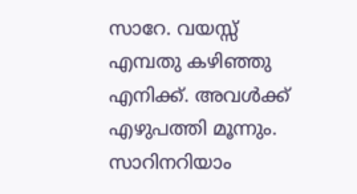സാറേ. വയസ്സ് എമ്പതു കഴിഞ്ഞു എനിക്ക്. അവള്‍ക്ക് എഴുപത്തി മൂന്നും.  സാറിനറിയാം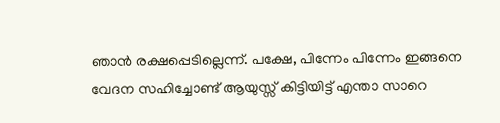ഞാന്‍ രക്ഷപ്പെടില്ലെന്ന്. പക്ഷേ, പിന്നേം പിന്നേം ഇങ്ങനെ വേദന സഹിച്ചോണ്ട് ആയുസ്സ് കിട്ടിയിട്ട് എന്താ സാറെ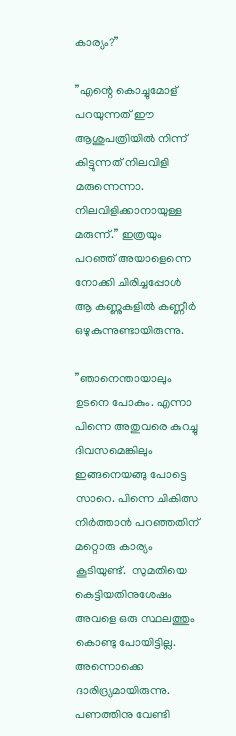കാര്യം?”

”എന്റെ കൊച്ചുമോള് പറയുന്നത് ഈ ആശുപത്രിയില്‍ നിന്ന് കിട്ടുന്നത് നിലവിളി മരുന്നെന്നാ. നിലവിളിക്കാനായുള്ള മരുന്ന്.” ഇത്രയും പറഞ്ഞ് അയാളെന്നെ നോക്കി ചിരിച്ചപ്പോള്‍ ആ കണ്ണുകളില്‍ കണ്ണീര്‍ ഒഴുകുന്നുണ്ടായിരുന്നു.

”ഞാനെന്തായാലും ഉടനെ പോകും. എന്നാ പിന്നെ അതുവരെ കുറച്ചു ദിവസമെങ്കിലും ഇങ്ങനെയങ്ങു പോട്ടെ സാറെ. പിന്നെ ചികിത്സ നിര്‍ത്താന്‍ പറഞ്ഞതിന് മറ്റൊരു കാര്യം കൂടിയുണ്ട്.  സുമതിയെ കെട്ടിയതിനുശേഷം അവളെ ഒരു സ്ഥലത്തും കൊണ്ടു പോയിട്ടില്ല. അന്നൊക്കെ ദാരിദ്ര്യമായിരുന്നു. പണത്തിനു വേണ്ടി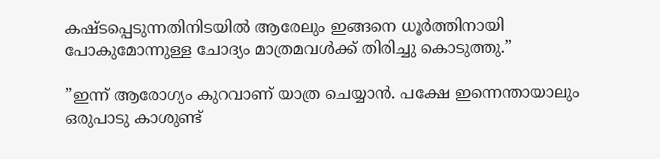കഷ്ടപ്പെടുന്നതിനിടയില്‍ ആരേലും ഇങ്ങനെ ധൂര്‍ത്തിനായി പോകുമോന്നുള്ള ചോദ്യം മാത്രമവള്‍ക്ക് തിരിച്ചു കൊടുത്തു.”

”ഇന്ന് ആരോഗ്യം കുറവാണ് യാത്ര ചെയ്യാന്‍. പക്ഷേ ഇന്നെന്തായാലും ഒരുപാടു കാശുണ്ട്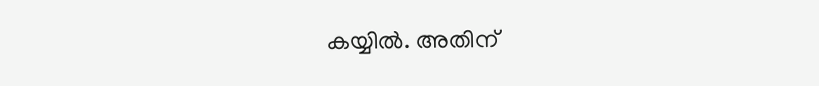കയ്യില്‍. അതിന്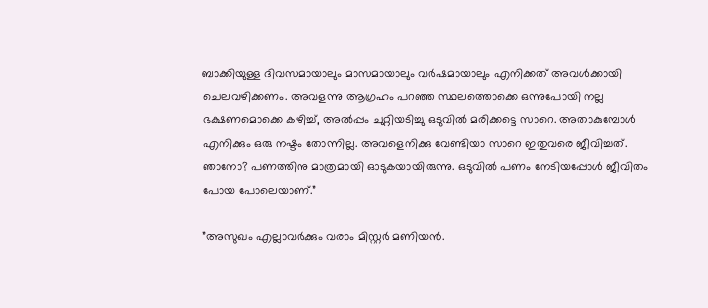ബാക്കിയുള്ള ദിവസമായാലും മാസമായാലും വര്‍ഷമായാലും എനിക്കത് അവള്‍ക്കായി ചെലവഴിക്കണം. അവളന്നു ആഗ്രഹം പറഞ്ഞ സ്ഥലത്തൊക്കെ ഒന്നുപോയി നല്ല ഭക്ഷണമൊക്കെ കഴിച്ച്, അല്‍പ്പം ചുറ്റിയടിച്ചു ഒടുവില്‍ മരിക്കട്ടെ സാറെ. അതാകുമ്പോള്‍ എനിക്കും ഒരു നഷ്ടം തോന്നില്ല. അവളെനിക്കു വേണ്ടിയാ സാറെ ഇതുവരെ ജീവിച്ചത്. ഞാനോ? പണത്തിനു മാത്രമായി ഓടുകയായിരുന്നു. ഒടുവില്‍ പണം നേടിയപ്പോള്‍ ജീവിതം പോയ പോലെയാണ്.”

”അസുഖം എല്ലാവര്‍ക്കും വരാം മിസ്റ്റര്‍ മണിയന്‍.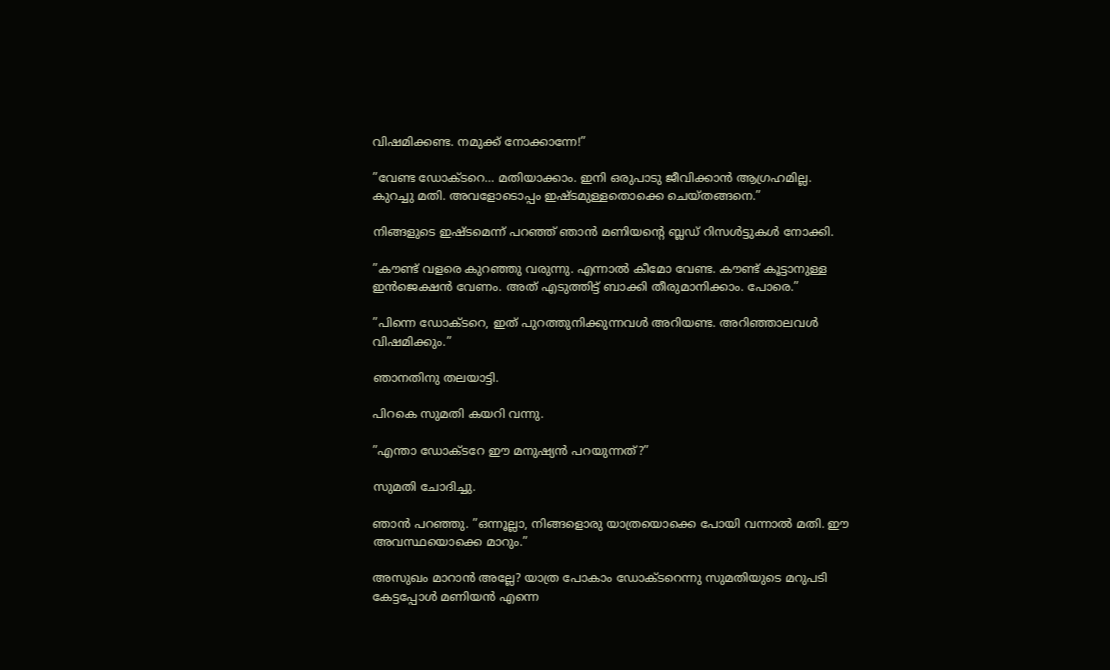വിഷമിക്കണ്ട. നമുക്ക് നോക്കാന്നേ!”

”വേണ്ട ഡോക്ടറെ… മതിയാക്കാം. ഇനി ഒരുപാടു ജീവിക്കാന്‍ ആഗ്രഹമില്ല. കുറച്ചു മതി. അവളോടൊപ്പം ഇഷ്ടമുള്ളതൊക്കെ ചെയ്തങ്ങനെ.”

നിങ്ങളുടെ ഇഷ്ടമെന്ന് പറഞ്ഞ് ഞാന്‍ മണിയന്റെ ബ്ലഡ് റിസള്‍ട്ടുകള്‍ നോക്കി.

”കൗണ്ട് വളരെ കുറഞ്ഞു വരുന്നു. എന്നാല്‍ കീമോ വേണ്ട. കൗണ്ട് കൂട്ടാനുള്ള ഇന്‍ജെക്ഷന്‍ വേണം. അത് എടുത്തിട്ട് ബാക്കി തീരുമാനിക്കാം. പോരെ.”

”പിന്നെ ഡോക്ടറെ, ഇത് പുറത്തുനിക്കുന്നവള്‍ അറിയണ്ട. അറിഞ്ഞാലവള്‍ വിഷമിക്കും.”

ഞാനതിനു തലയാട്ടി.

പിറകെ സുമതി കയറി വന്നു.

”എന്താ ഡോക്ടറേ ഈ മനുഷ്യന്‍ പറയുന്നത്?”

സുമതി ചോദിച്ചു.

ഞാന്‍ പറഞ്ഞു. ”ഒന്നൂല്ലാ, നിങ്ങളൊരു യാത്രയൊക്കെ പോയി വന്നാല്‍ മതി. ഈ അവസ്ഥയൊക്കെ മാറും.”

അസുഖം മാറാന്‍ അല്ലേ? യാത്ര പോകാം ഡോക്ടറെന്നു സുമതിയുടെ മറുപടി കേട്ടപ്പോള്‍ മണിയന്‍ എന്നെ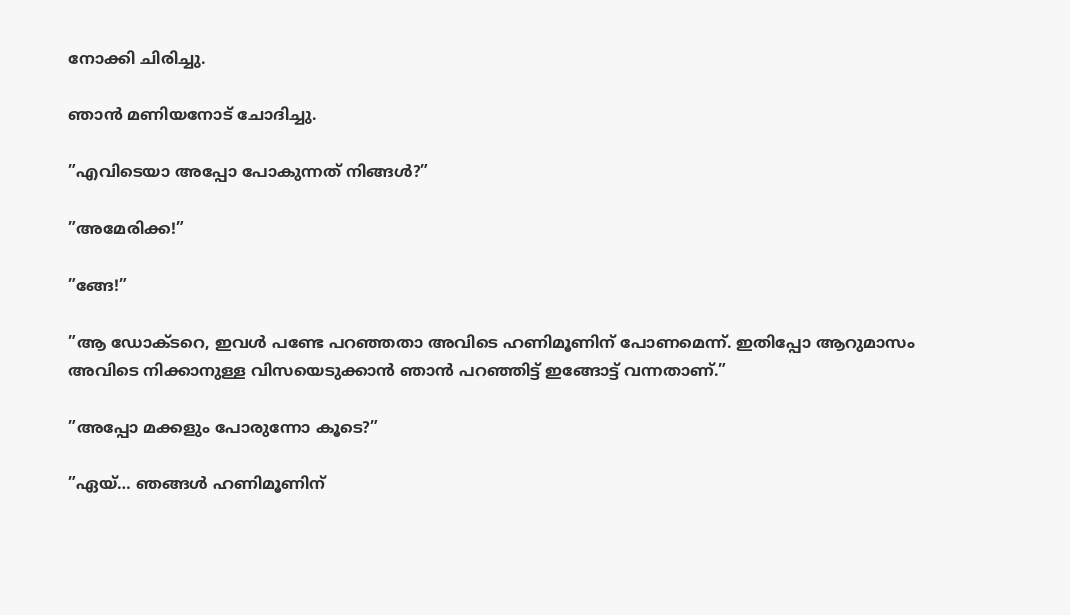നോക്കി ചിരിച്ചു.

ഞാന്‍ മണിയനോട് ചോദിച്ചു.

”എവിടെയാ അപ്പോ പോകുന്നത് നിങ്ങള്‍?”

”അമേരിക്ക!”

”ങ്ങേ!”

”ആ ഡോക്ടറെ, ഇവള്‍ പണ്ടേ പറഞ്ഞതാ അവിടെ ഹണിമൂണിന് പോണമെന്ന്. ഇതിപ്പോ ആറുമാസം അവിടെ നിക്കാനുള്ള വിസയെടുക്കാന്‍ ഞാന്‍ പറഞ്ഞിട്ട് ഇങ്ങോട്ട് വന്നതാണ്.”

”അപ്പോ മക്കളും പോരുന്നോ കൂടെ?”

”ഏയ്… ഞങ്ങള്‍ ഹണിമൂണിന്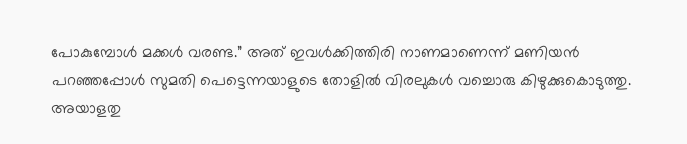പോകുമ്പോള്‍ മക്കള്‍ വരണ്ട.” അത് ഇവള്‍ക്കിത്തിരി നാണമാണെന്ന് മണിയന്‍ പറഞ്ഞപ്പോള്‍ സുമതി പെട്ടെന്നയാളുടെ തോളില്‍ വിരലുകള്‍ വച്ചൊരു കിഴുക്കുകൊടുത്തു. അയാളതു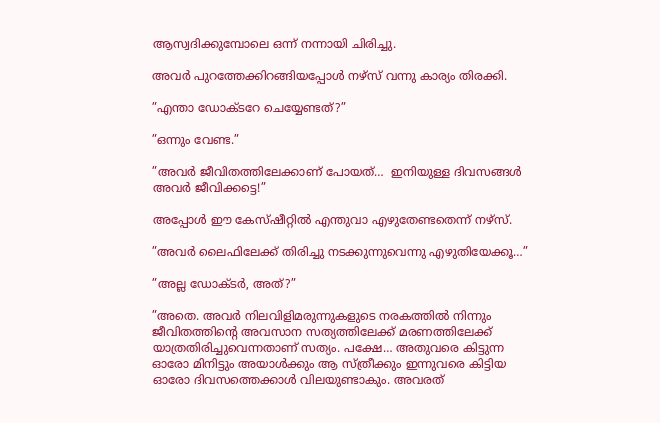ആസ്വദിക്കുമ്പോലെ ഒന്ന് നന്നായി ചിരിച്ചു.

അവര്‍ പുറത്തേക്കിറങ്ങിയപ്പോള്‍ നഴ്‌സ് വന്നു കാര്യം തിരക്കി.

”എന്താ ഡോക്ടറേ ചെയ്യേണ്ടത്?”

”ഒന്നും വേണ്ട.”

”അവര്‍ ജീവിതത്തിലേക്കാണ് പോയത്…  ഇനിയുള്ള ദിവസങ്ങള്‍ അവര്‍ ജീവിക്കട്ടെ!”

അപ്പോള്‍ ഈ കേസ്ഷീറ്റില്‍ എന്തുവാ എഴുതേണ്ടതെന്ന് നഴ്‌സ്.

”അവര്‍ ലൈഫിലേക്ക് തിരിച്ചു നടക്കുന്നുവെന്നു എഴുതിയേക്കൂ…”

”അല്ല ഡോക്ടര്‍, അത്?”

”അതെ. അവര്‍ നിലവിളിമരുന്നുകളുടെ നരകത്തില്‍ നിന്നും ജീവിതത്തിന്റെ അവസാന സത്യത്തിലേക്ക് മരണത്തിലേക്ക് യാത്രതിരിച്ചുവെന്നതാണ് സത്യം. പക്ഷേ… അതുവരെ കിട്ടുന്ന ഓരോ മിനിട്ടും അയാള്‍ക്കും ആ സ്ത്രീക്കും ഇന്നുവരെ കിട്ടിയ ഓരോ ദിവസത്തെക്കാള്‍ വിലയുണ്ടാകും. അവരത്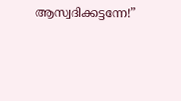ആസ്വദിക്കട്ടന്നേ!”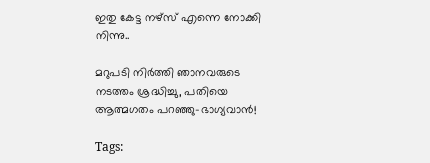ഇതു കേട്ട നഴ്‌സ് എന്നെ നോക്കി  നിന്നു..

മറുപടി നിര്‍ത്തി ഞാനവരുടെ നടത്തം ശ്രദ്ധിച്ചു, പതിയെ ആത്മഗതം പറഞ്ഞു-ഭാഗ്യവാന്‍!

Tags: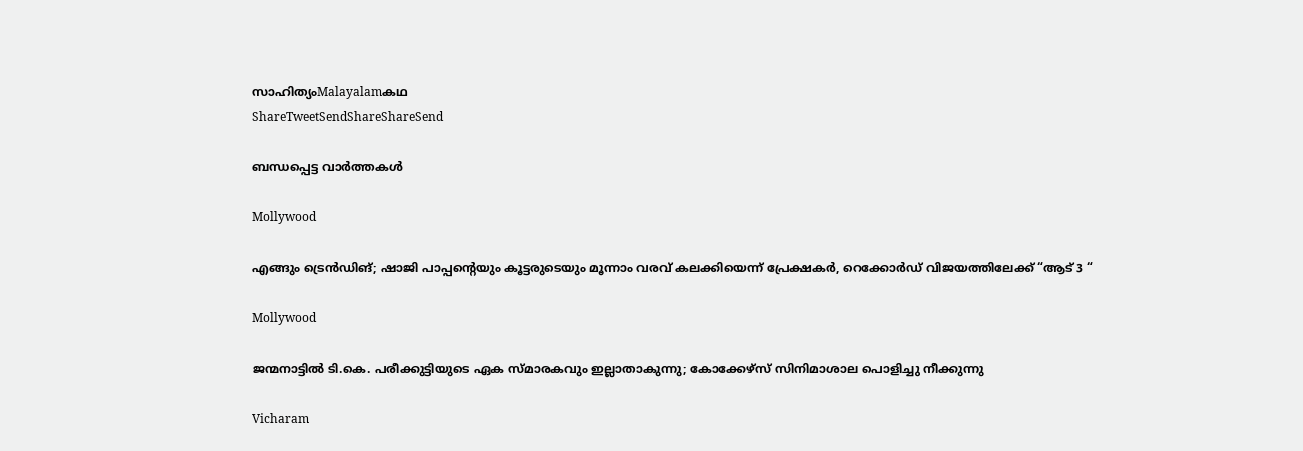സാഹിത്യംMalayalamകഥ
ShareTweetSendShareShareSend

ബന്ധപ്പെട്ട വാര്‍ത്തകള്‍

Mollywood

എങ്ങും ട്രെൻഡിങ്; ഷാജി പാപ്പന്റെയും കൂട്ടരുടെയും മൂന്നാം വരവ് കലക്കിയെന്ന് പ്രേക്ഷകർ, റെക്കോർഡ് വിജയത്തിലേക്ക് “ആട് 3 “

Mollywood

ജന്മനാട്ടില്‍ ടി.കെ. പരീക്കുട്ടിയുടെ ഏക സ്മാരകവും ഇല്ലാതാകുന്നു; കോക്കേഴ്‌സ് സിനിമാശാല പൊളിച്ചു നീക്കുന്നു

Vicharam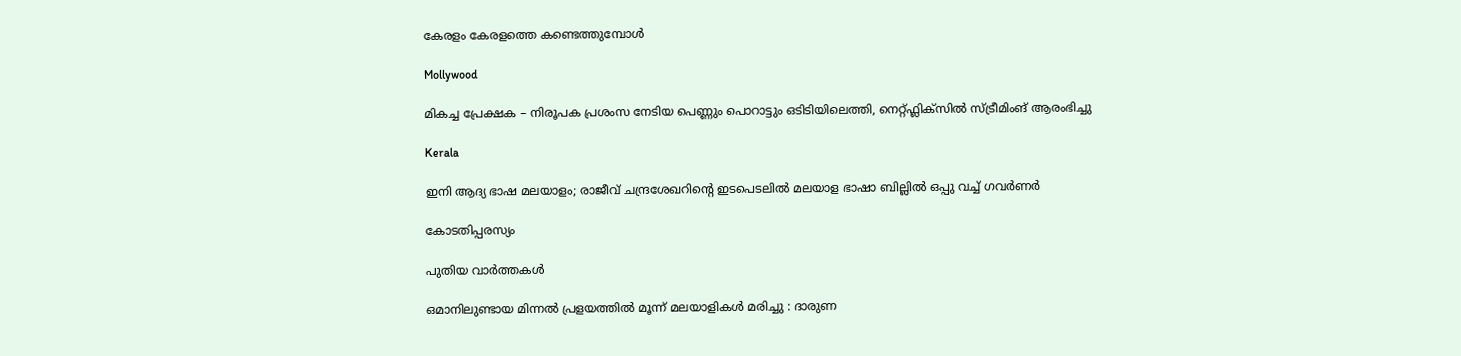കേരളം കേരളത്തെ കണ്ടെത്തുമ്പോള്‍

Mollywood

മികച്ച പ്രേക്ഷക – നിരൂപക പ്രശംസ നേടിയ പെണ്ണും പൊറാട്ടും ഒടിടിയിലെത്തി, നെറ്റ്ഫ്ലിക്സിൽ സ്ട്രീമിംങ് ആരംഭിച്ചു

Kerala

ഇനി ആദ്യ ഭാഷ മലയാളം; രാജീവ് ചന്ദ്രശേഖറിന്റെ ഇടപെടലിൽ മലയാള ഭാഷാ ബില്ലിൽ ഒപ്പു വച്ച് ഗവർണർ

കോടതിപ്പരസ്യം

പുതിയ വാര്‍ത്തകള്‍

ഒമാനിലുണ്ടായ മിന്നൽ പ്രളയത്തിൽ മൂന്ന് മലയാളികൾ മരിച്ചു : ദാരുണ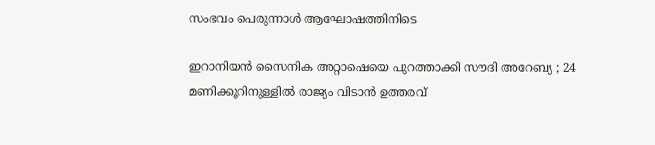സംഭവം പെരുന്നാൾ ആഘോഷത്തിനിടെ

ഇറാനിയൻ സൈനിക അറ്റാഷെയെ പുറത്താക്കി സൗദി അറേബ്യ ; 24 മണിക്കൂറിനുള്ളിൽ രാജ്യം വിടാൻ ഉത്തരവ്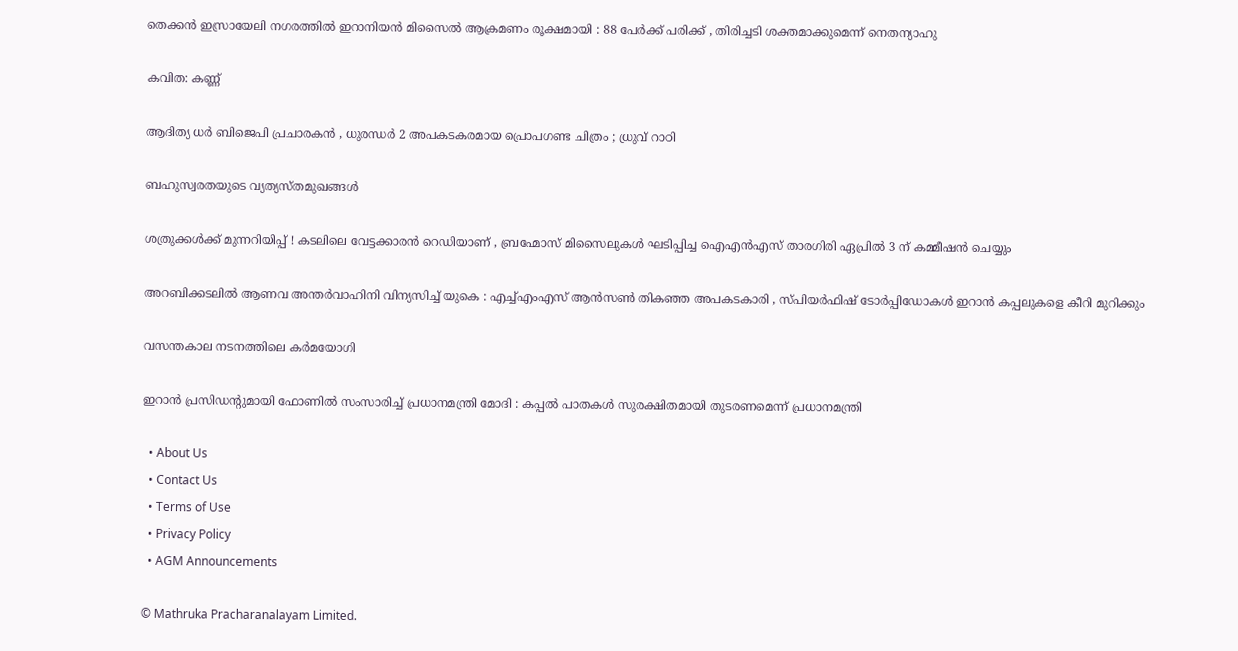തെക്കൻ ഇസ്രായേലി നഗരത്തിൽ ഇറാനിയൻ മിസൈൽ ആക്രമണം രൂക്ഷമായി : 88 പേർക്ക് പരിക്ക് , തിരിച്ചടി ശക്തമാക്കുമെന്ന് നെതന്യാഹു

കവിത: കണ്ണ്

ആദിത്യ ധർ ബിജെപി പ്രചാരകൻ , ധുരന്ധർ 2 അപകടകരമായ പ്രൊപഗണ്ട ചിത്രം ; ധ്രുവ് റാഠി

ബഹുസ്വരതയുടെ വ്യത്യസ്തമുഖങ്ങള്‍

ശത്രുക്കൾക്ക് മുന്നറിയിപ്പ് ! കടലിലെ വേട്ടക്കാരൻ റെഡിയാണ് , ബ്രഹ്മോസ് മിസൈലുകൾ ഘടിപ്പിച്ച ഐഎൻഎസ് താരഗിരി ഏപ്രിൽ 3 ന് കമ്മീഷൻ ചെയ്യും

അറബിക്കടലിൽ ആണവ അന്തർവാഹിനി വിന്യസിച്ച് യുകെ : എച്ച്എംഎസ് ആൻസൺ തികഞ്ഞ അപകടകാരി , സ്പിയർഫിഷ് ടോർപ്പിഡോകൾ ഇറാൻ കപ്പലുകളെ കീറി മുറിക്കും

വസന്തകാല നടനത്തിലെ കര്‍മയോഗി

ഇറാൻ പ്രസിഡന്റുമായി ഫോണിൽ സംസാരിച്ച് പ്രധാനമന്ത്രി മോദി : കപ്പൽ പാതകൾ സുരക്ഷിതമായി തുടരണമെന്ന് പ്രധാനമന്ത്രി

  • About Us
  • Contact Us
  • Terms of Use
  • Privacy Policy
  • AGM Announcements

© Mathruka Pracharanalayam Limited.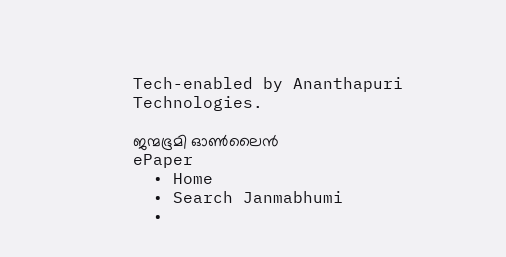Tech-enabled by Ananthapuri Technologies.

ജന്മഭൂമി ഓണ്‍ലൈന്‍
ePaper
  • Home
  • Search Janmabhumi
  •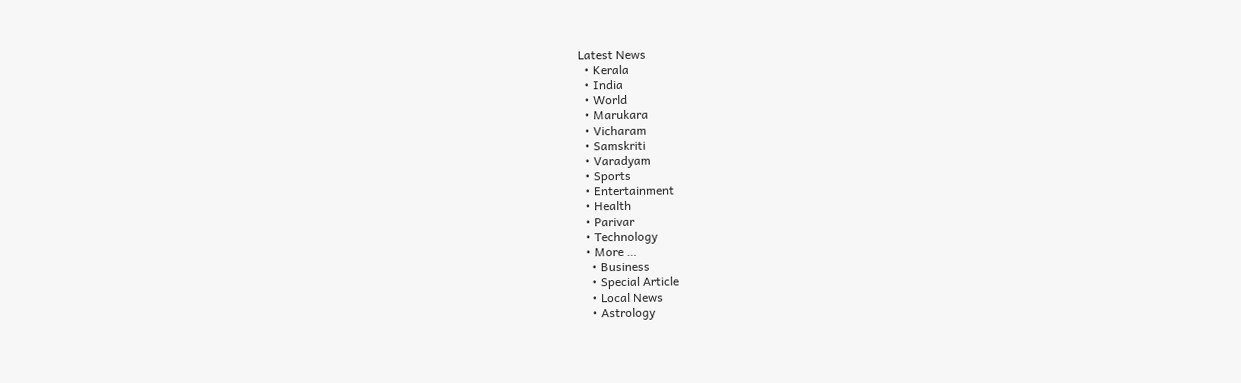Latest News
  • Kerala
  • India
  • World
  • Marukara
  • Vicharam
  • Samskriti
  • Varadyam
  • Sports
  • Entertainment
  • Health
  • Parivar
  • Technology
  • More …
    • Business
    • Special Article
    • Local News
    • Astrology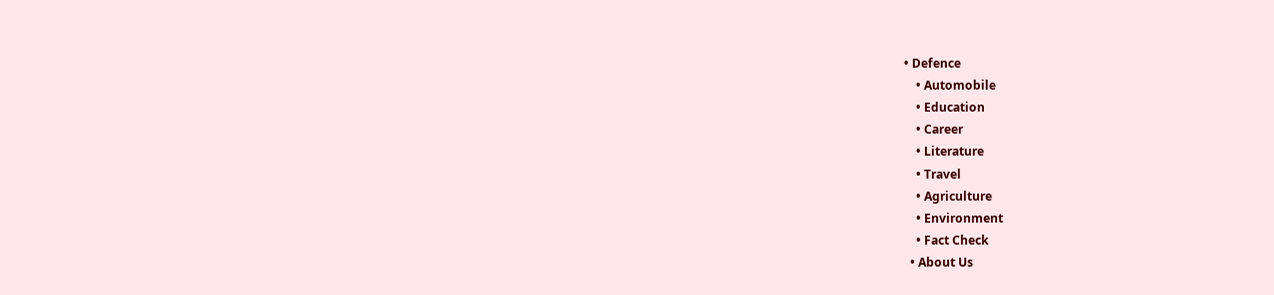• Defence
    • Automobile
    • Education
    • Career
    • Literature
    • Travel
    • Agriculture
    • Environment
    • Fact Check
  • About Us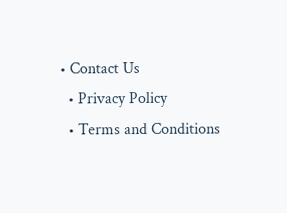• Contact Us
  • Privacy Policy
  • Terms and Conditions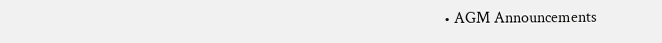• AGM Announcements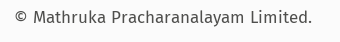© Mathruka Pracharanalayam Limited.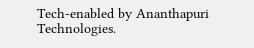Tech-enabled by Ananthapuri Technologies.